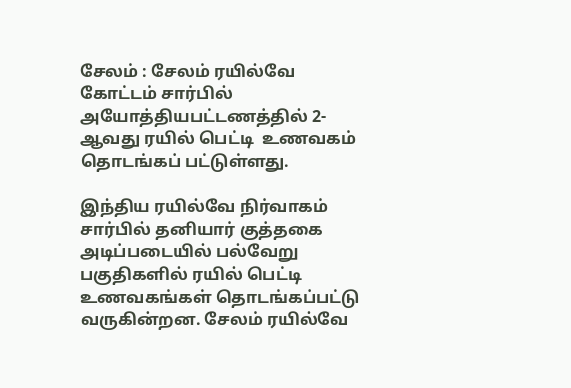சேலம் : சேலம் ரயில்வே  கோட்டம் சார்பில்  அயோத்தியபட்டணத்தில் 2-ஆவது ரயில் பெட்டி  உணவகம் தொடங்கப் பட்டுள்ளது.

இந்திய ரயில்வே நிர்வாகம் சார்பில் தனியார் குத்தகை அடிப்படையில் பல்வேறு பகுதிகளில் ரயில் பெட்டி உணவகங்கள் தொடங்கப்பட்டு வருகின்றன. சேலம் ரயில்வே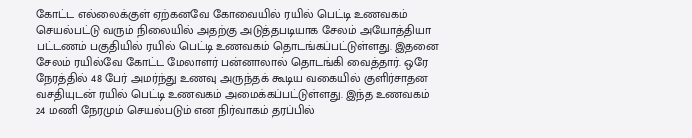கோட்ட எல்லைக்குள் ஏற்கனவே கோவையில் ரயில் பெட்டி உணவகம் செயல்பட்டு வரும் நிலையில் அதற்கு அடுத்தபடியாக சேலம் அயோத்தியா பட்டணம் பகுதியில் ரயில் பெட்டி உணவகம் தொடங்கப்பட்டுள்ளது. இதனை சேலம் ரயில்வே கோட்ட மேலாளர் பன்னாலால் தொடங்கி வைத்தார். ஒரே நேரத்தில் 48 பேர் அமர்ந்து உணவு அருந்தக் கூடிய வகையில் குளிர்சாதன வசதியுடன் ரயில் பெட்டி உணவகம் அமைக்கப்பட்டுள்ளது. இந்த உணவகம் 24 மணி நேரமும் செயல்படும் என நிர்வாகம் தரப்பில்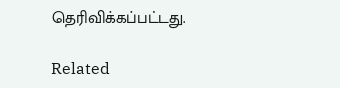தெரிவிக்கப்பட்டது.

Related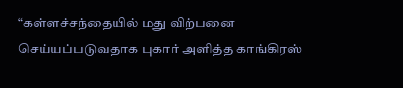“கள்ளச்சந்தையில் மது விற்பனை செய்யப்படுவதாக புகார் அளித்த காங்கிரஸ்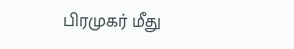பிரமுகர் மீது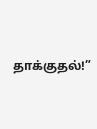தாக்குதல்!”